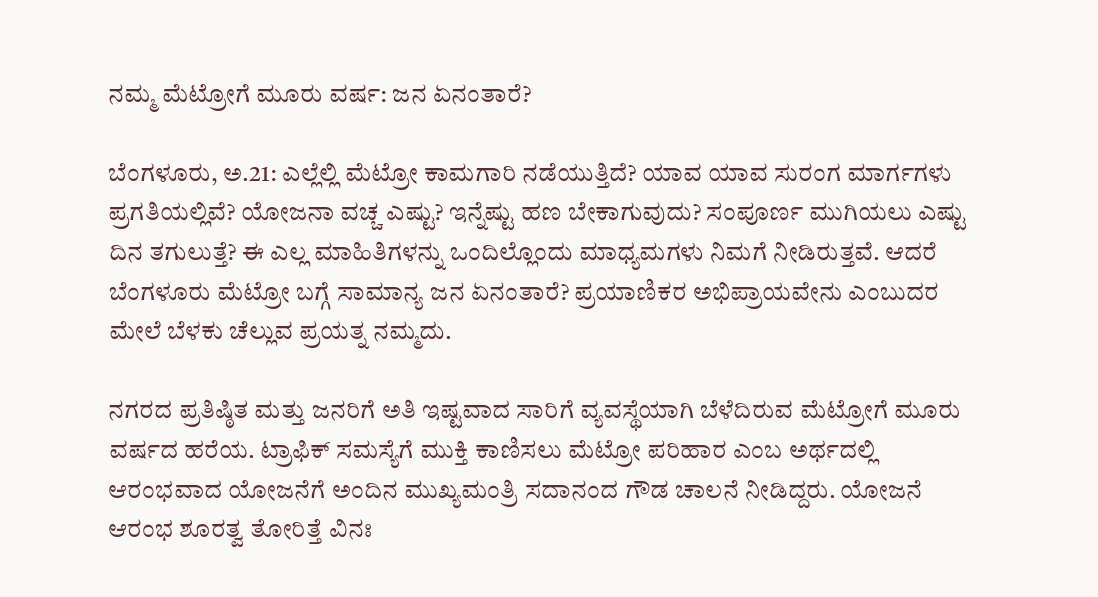ನಮ್ಮ ಮೆಟ್ರೋಗೆ ಮೂರು ವರ್ಷ: ಜನ ಏನಂತಾರೆ?

ಬೆಂಗಳೂರು, ಅ.21: ಎಲ್ಲೆಲ್ಲಿ ಮೆಟ್ರೋ ಕಾಮಗಾರಿ ನಡೆಯುತ್ತಿದೆ? ಯಾವ ಯಾವ ಸುರಂಗ ಮಾರ್ಗಗಳು ಪ್ರಗತಿಯಲ್ಲಿವೆ? ಯೋಜನಾ ವಚ್ಚ ಎಷ್ಟು? ಇನ್ನೆಷ್ಟು ಹಣ ಬೇಕಾಗುವುದು? ಸಂಪೂರ್ಣ ಮುಗಿಯಲು ಎಷ್ಟು ದಿನ ತಗುಲುತ್ತೆ? ಈ ಎಲ್ಲ ಮಾಹಿತಿಗಳನ್ನು ಒಂದಿಲ್ಲೊಂದು ಮಾಧ್ಯಮಗಳು ನಿಮಗೆ ನೀಡಿರುತ್ತವೆ. ಆದರೆ ಬೆಂಗಳೂರು ಮೆಟ್ರೋ ಬಗ್ಗೆ ಸಾಮಾನ್ಯ ಜನ ಏನಂತಾರೆ? ಪ್ರಯಾಣಿಕರ ಅಭಿಪ್ರಾಯವೇನು ಎಂಬುದರ ಮೇಲೆ ಬೆಳಕು ಚೆಲ್ಲುವ ಪ್ರಯತ್ನ ನಮ್ಮದು.

ನಗರದ ಪ್ರತಿಷ್ಠಿತ ಮತ್ತು ಜನರಿಗೆ ಅತಿ ಇಷ್ಟವಾದ ಸಾರಿಗೆ ವ್ಯವಸ್ಥೆಯಾಗಿ ಬೆಳೆದಿರುವ ಮೆಟ್ರೋಗೆ ಮೂರು ವರ್ಷದ ಹರೆಯ. ಟ್ರಾಫಿಕ್ ಸಮಸ್ಯೆಗೆ ಮುಕ್ತಿ ಕಾಣಿಸಲು ಮೆಟ್ರೋ ಪರಿಹಾರ ಎಂಬ ಅರ್ಥದಲ್ಲಿ ಆರಂಭವಾದ ಯೋಜನೆಗೆ ಅಂದಿನ ಮುಖ್ಯಮಂತ್ರಿ ಸದಾನಂದ ಗೌಡ ಚಾಲನೆ ನೀಡಿದ್ದರು. ಯೋಜನೆ ಆರಂಭ ಶೂರತ್ವ ತೋರಿತ್ತೆ ವಿನಃ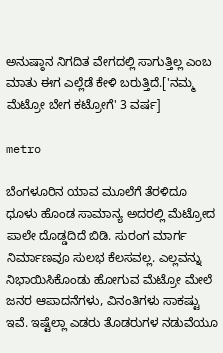ಅನುಷ್ಠಾನ ನಿಗದಿತ ವೇಗದಲ್ಲಿ ಸಾಗುತ್ತಿಲ್ಲ ಎಂಬ ಮಾತು ಈಗ ಎಲ್ಲೆಡೆ ಕೇಳಿ ಬರುತ್ತಿದೆ.['ನಮ್ಮ ಮೆಟ್ರೋ ಬೇಗ ಕಟ್ರೋಗೆ' 3 ವರ್ಷ]

metro

ಬೆಂಗಳೂರಿನ ಯಾವ ಮೂಲೆಗೆ ತೆರಳಿದೂ ಧೂಳು ಹೊಂಡ ಸಾಮಾನ್ಯ ಅದರಲ್ಲಿ ಮೆಟ್ರೋದ ಪಾಲೇ ದೊಡ್ಡದಿದೆ ಬಿಡಿ. ಸುರಂಗ ಮಾರ್ಗ ನಿರ್ಮಾಣವೂ ಸುಲಭ ಕೆಲಸವಲ್ಲ. ಎಲ್ಲವನ್ನು ನಿಭಾಯಿಸಿಕೊಂಡು ಹೋಗುವ ಮೆಟ್ರೋ ಮೇಲೆ ಜನರ ಆಪಾದನೆಗಳು, ವಿನಂತಿಗಳು ಸಾಕಷ್ಟು ಇವೆ. ಇಷ್ಟೆಲ್ಲಾ ಎಡರು ತೊಡರುಗಳ ನಡುವೆಯೂ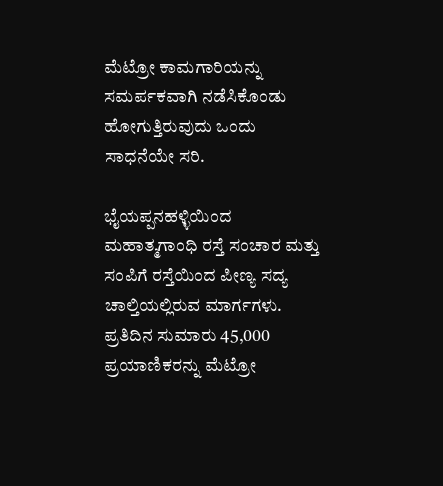ಮೆಟ್ರೋ ಕಾಮಗಾರಿಯನ್ನು ಸಮರ್ಪಕವಾಗಿ ನಡೆಸಿಕೊಂಡು ಹೋಗುತ್ತಿರುವುದು ಒಂದು ಸಾಧನೆಯೇ ಸರಿ.

ಭೈಯಪ್ಪನಹಳ್ಳಿಯಿಂದ ಮಹಾತ್ಮಗಾಂಧಿ ರಸ್ತೆ ಸಂಚಾರ ಮತ್ತು ಸಂಪಿಗೆ ರಸ್ತೆಯಿಂದ ಪೀಣ್ಯ ಸದ್ಯ ಚಾಲ್ತಿಯಲ್ಲಿರುವ ಮಾರ್ಗಗಳು. ಪ್ರತಿದಿನ ಸುಮಾರು 45,000 ಪ್ರಯಾಣಿಕರನ್ನು ಮೆಟ್ರೋ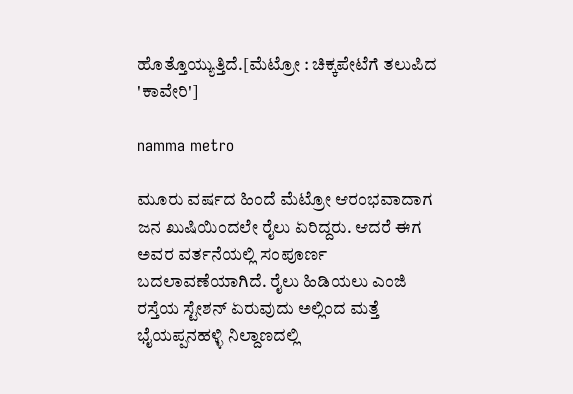ಹೊತ್ತೊಯ್ಯುತ್ತಿದೆ.[ಮೆಟ್ರೋ : ಚಿಕ್ಕಪೇಟೆಗೆ ತಲುಪಿದ 'ಕಾವೇರಿ']

namma metro

ಮೂರು ವರ್ಷದ ಹಿಂದೆ ಮೆಟ್ರೋ ಆರಂಭವಾದಾಗ ಜನ ಖುಷಿಯಿಂದಲೇ ರೈಲು ಏರಿದ್ದರು. ಆದರೆ ಈಗ ಅವರ ವರ್ತನೆಯಲ್ಲಿ ಸಂಪೂರ್ಣ ಬದಲಾವಣೆಯಾಗಿದೆ. ರೈಲು ಹಿಡಿಯಲು ಎಂಜಿ ರಸ್ತೆಯ ಸ್ಟೇಶನ್ ಏರುವುದು ಅಲ್ಲಿಂದ ಮತ್ತೆ ಭೈಯಪ್ಪನಹಳ್ಳಿ ನಿಲ್ದಾಣದಲ್ಲಿ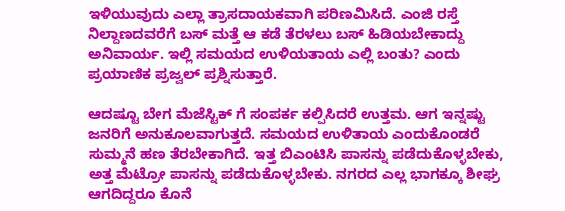ಇಳಿಯುವುದು ಎಲ್ಲಾ ತ್ರಾಸದಾಯಕವಾಗಿ ಪರಿಣಮಿಸಿದೆ. ಎಂಜಿ ರಸ್ತೆ ನಿಲ್ದಾಣದವರೆಗೆ ಬಸ್‌ ಮತ್ತೆ ಆ ಕಡೆ ತೆರಳಲು ಬಸ್‌ ಹಿಡಿಯಬೇಕಾದ್ದು ಅನಿವಾರ್ಯ. ಇಲ್ಲಿ ಸಮಯದ ಉಳಿಯತಾಯ ಎಲ್ಲಿ ಬಂತು? ಎಂದು ಪ್ರಯಾಣಿಕ ಪ್ರಜ್ವಲ್ ಪ್ರಶ್ನಿಸುತ್ತಾರೆ.

ಆದಷ್ಟೂ ಬೇಗ ಮೆಜೆಸ್ಟಿಕ್ ಗೆ ಸಂಪರ್ಕ ಕಲ್ಪಿಸಿದರೆ ಉತ್ತಮ. ಆಗ ಇನ್ನಷ್ಟು ಜನರಿಗೆ ಅನುಕೂಲವಾಗುತ್ತದೆ. ಸಮಯದ ಉಳಿತಾಯ ಎಂದುಕೊಂಡರೆ ಸುಮ್ಮನೆ ಹಣ ತೆರಬೇಕಾಗಿದೆ. ಇತ್ತ ಬಿಎಂಟಿಸಿ ಪಾಸನ್ನು ಪಡೆದುಕೊಳ್ಳಬೇಕು, ಅತ್ತ ಮೆಟ್ರೋ ಪಾಸನ್ನು ಪಡೆದುಕೊಳ್ಳಬೇಕು. ನಗರದ ಎಲ್ಲ ಭಾಗಕ್ಕೂ ಶೀಘ್ರ ಆಗದಿದ್ದರೂ ಕೊನೆ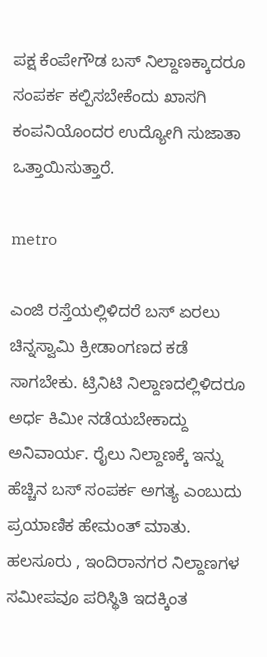ಪಕ್ಷ ಕೆಂಪೇಗೌಡ ಬಸ್‌ ನಿಲ್ದಾಣಕ್ಕಾದರೂ ಸಂಪರ್ಕ ಕಲ್ಪಿಸಬೇಕೆಂದು ಖಾಸಗಿ ಕಂಪನಿಯೊಂದರ ಉದ್ಯೋಗಿ ಸುಜಾತಾ ಒತ್ತಾಯಿಸುತ್ತಾರೆ.

metro

ಎಂಜಿ ರಸ್ತೆಯಲ್ಲಿಳಿದರೆ ಬಸ್ ಏರಲು ಚಿನ್ನಸ್ವಾಮಿ ಕ್ರೀಡಾಂಗಣದ ಕಡೆ ಸಾಗಬೇಕು. ಟ್ರಿನಿಟಿ ನಿಲ್ದಾಣದಲ್ಲಿಳಿದರೂ ಅರ್ಧ ಕಿಮೀ ನಡೆಯಬೇಕಾದ್ದು ಅನಿವಾರ್ಯ. ರೈಲು ನಿಲ್ದಾಣಕ್ಕೆ ಇನ್ನು ಹೆಚ್ಚಿನ ಬಸ್‌ ಸಂಪರ್ಕ ಅಗತ್ಯ ಎಂಬುದು ಪ್ರಯಾಣಿಕ ಹೇಮಂತ್ ಮಾತು. ಹಲಸೂರು , ಇಂದಿರಾನಗರ ನಿಲ್ದಾಣಗಳ ಸಮೀಪವೂ ಪರಿಸ್ಥಿತಿ ಇದಕ್ಕಿಂತ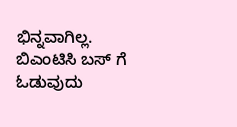ಭಿನ್ನವಾಗಿಲ್ಲ. ಬಿಎಂಟಿಸಿ ಬಸ್ ಗೆ ಓಡುವುದು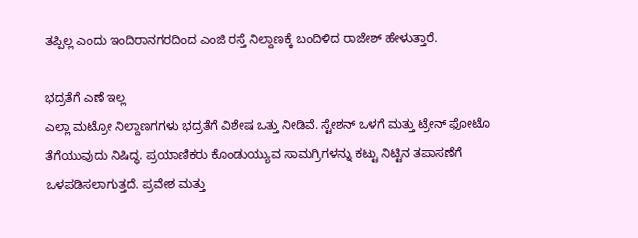ತಪ್ಪಿಲ್ಲ ಎಂದು ಇಂದಿರಾನಗರದಿಂದ ಎಂಜಿ ರಸ್ತೆ ನಿಲ್ದಾಣಕ್ಕೆ ಬಂದಿಳಿದ ರಾಜೇಶ್ ಹೇಳುತ್ತಾರೆ.

ಭದ್ರತೆಗೆ ಎಣೆ ಇಲ್ಲ
ಎಲ್ಲಾ ಮಟ್ರೋ ನಿಲ್ದಾಣಗಗಳು ಭದ್ರತೆಗೆ ವಿಶೇಷ ಒತ್ತು ನೀಡಿವೆ. ಸ್ಟೇಶನ್ ಒಳಗೆ ಮತ್ತು ಟ್ರೇನ್ ಫೋಟೊ ತೆಗೆಯುವುದು ನಿಷಿದ್ಧ. ಪ್ರಯಾಣಿಕರು ಕೊಂಡುಯ್ಯುವ ಸಾಮಗ್ರಿಗಳನ್ನು ಕಟ್ಟು ನಿಟ್ಟಿನ ತಪಾಸಣೆಗೆ ಒಳಪಡಿಸಲಾಗುತ್ತದೆ. ಪ್ರವೇಶ ಮತ್ತು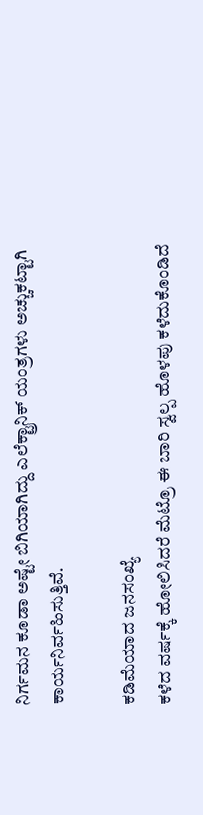ನಿರ್ಗಮನ ಕೂಡಾ ಅಷ್ಟೇ ಬಿಗಿಯಾಗಿದ್ದು ಎಲೆಕ್ಟ್ರಾನಿಕ್ ಯಂತ್ರಗಳು ಅಚ್ಚುಕಟ್ಟಾಗಿ ಕಾರ್ಯನಿರ್ವಹಿಸುತ್ತಿವೆ.

ಕಡಿಮೆಯಾದ ಜನಸಂಖ್ಯೆ
ಕಳೆದ ವರ್ಷಕ್ಕೆ ಹೋಲಿಸಿದರೆ ಮೆಟ್ರೊ ಈ ಬಾರಿ ಸ್ವಲ್ಪ ಹೊಳಪು ಕಳೆದುಕೊಂಡಿದೆ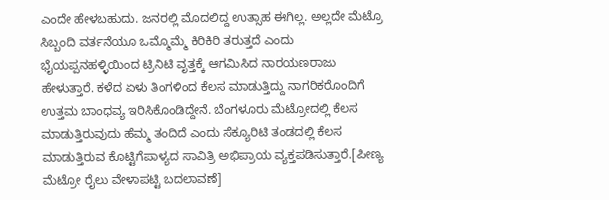ಎಂದೇ ಹೇಳಬಹುದು. ಜನರಲ್ಲಿ ಮೊದಲಿದ್ದ ಉತ್ಸಾಹ ಈಗಿಲ್ಲ. ಅಲ್ಲದೇ ಮೆಟ್ರೊ ಸಿಬ್ಬಂದಿ ವರ್ತನೆಯೂ ಒಮ್ಮೊಮ್ಮೆ ಕಿರಿಕಿರಿ ತರುತ್ತದೆ ಎಂದು ಭೈಯಪ್ಪನಹಳ್ಳಿಯಿಂದ ಟ್ರಿನಿಟಿ ವೃತ್ತಕ್ಕೆ ಆಗಮಿಸಿದ ನಾರಯಣರಾಜು ಹೇಳುತ್ತಾರೆ. ಕಳೆದ ಏಳು ತಿಂಗಳಿಂದ ಕೆಲಸ ಮಾಡುತ್ತಿದ್ದು ನಾಗರಿಕರೊಂದಿಗೆ ಉತ್ತಮ ಬಾಂಧವ್ಯ ಇರಿಸಿಕೊಂಡಿದ್ದೇನೆ. ಬೆಂಗಳೂರು ಮೆಟ್ರೋದಲ್ಲಿ ಕೆಲಸ ಮಾಡುತ್ತಿರುವುದು ಹೆಮ್ಮ ತಂದಿದೆ ಎಂದು ಸೆಕ್ಯೂರಿಟಿ ತಂಡದಲ್ಲಿ ಕೆಲಸ ಮಾಡುತ್ತಿರುವ ಕೊಟ್ಟಿಗೆಪಾಳ್ಯದ ಸಾವಿತ್ರಿ ಅಭಿಪ್ರಾಯ ವ್ಯಕ್ತಪಡಿಸುತ್ತಾರೆ.[ಪೀಣ್ಯ ಮೆಟ್ರೋ ರೈಲು ವೇಳಾಪಟ್ಟಿ ಬದಲಾವಣೆ]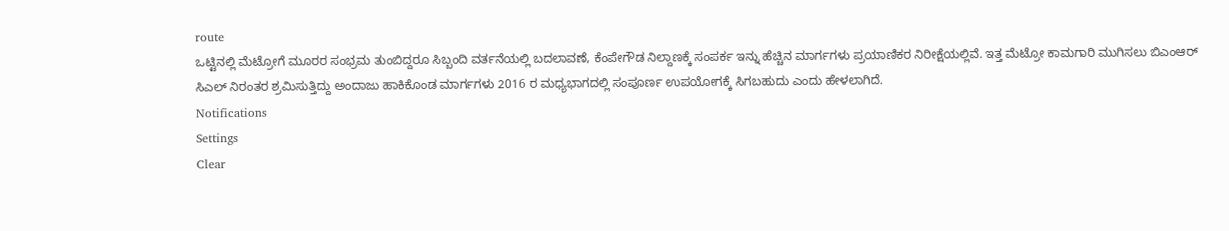route
ಒಟ್ಟಿನಲ್ಲಿ ಮೆಟ್ರೋಗೆ ಮೂರರ ಸಂಭ್ರಮ ತುಂಬಿದ್ದರೂ ಸಿಬ್ಬಂದಿ ವರ್ತನೆಯಲ್ಲಿ ಬದಲಾವಣೆ, ಕೆಂಪೇಗೌಡ ನಿಲ್ದಾಣಕ್ಕೆ ಸಂಪರ್ಕ ಇನ್ನು ಹೆಚ್ಚಿನ ಮಾರ್ಗಗಳು ಪ್ರಯಾಣಿಕರ ನಿರೀಕ್ಷೆಯಲ್ಲಿವೆ. ಇತ್ತ ಮೆಟ್ರೋ ಕಾಮಗಾರಿ ಮುಗಿಸಲು ಬಿಎಂಆರ್ ಸಿಎಲ್ ನಿರಂತರ ಶ್ರಮಿಸುತ್ತಿದ್ದು ಅಂದಾಜು ಹಾಕಿಕೊಂಡ ಮಾರ್ಗಗಳು 2016 ರ ಮಧ್ಯಭಾಗದಲ್ಲಿ ಸಂಪೂರ್ಣ ಉಪಯೋಗಕ್ಕೆ ಸಿಗಬಹುದು ಎಂದು ಹೇಳಲಾಗಿದೆ.
Notifications
Settings
Clear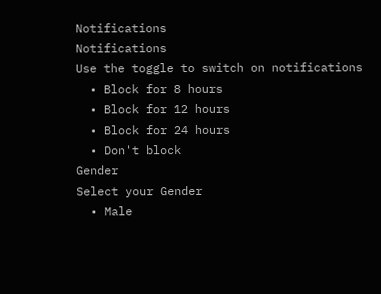Notifications
Notifications
Use the toggle to switch on notifications
  • Block for 8 hours
  • Block for 12 hours
  • Block for 24 hours
  • Don't block
Gender
Select your Gender
  • Male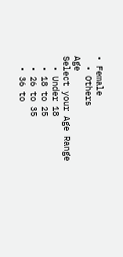• Female
  • Others
Age
Select your Age Range
  • Under 18
  • 18 to 25
  • 26 to 35
  • 36 to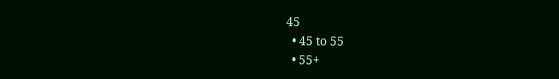45
  • 45 to 55
  • 55+